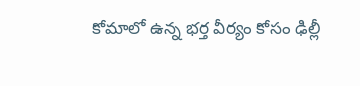కోమాలో ఉన్న భర్త వీర్యం కోసం ఢిల్లీ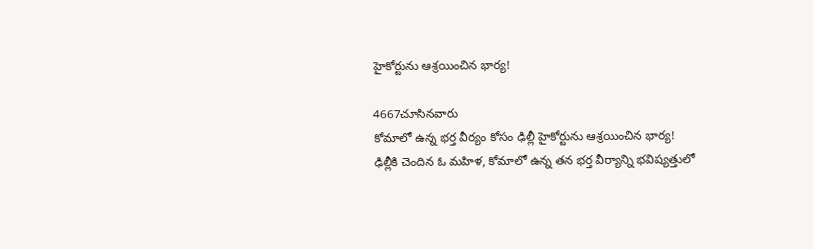హైకోర్టును ఆశ్రయించిన భార్య!

4667చూసినవారు
కోమాలో ఉన్న భర్త వీర్యం కోసం ఢిల్లీ హైకోర్టును ఆశ్రయించిన భార్య!
ఢిల్లీకి చెందిన ఓ మహిళ, కోమాలో ఉన్న తన భర్త వీర్యాన్ని భవిష్యత్తులో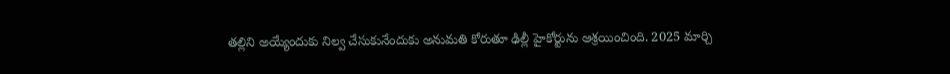తల్లిని అయ్యేందుకు నిల్వ చేసుకునేందుకు అనుమతి కోరుతూ ఢిల్లీ హైకోర్టును ఆశ్రయించింది. 2025 మార్చి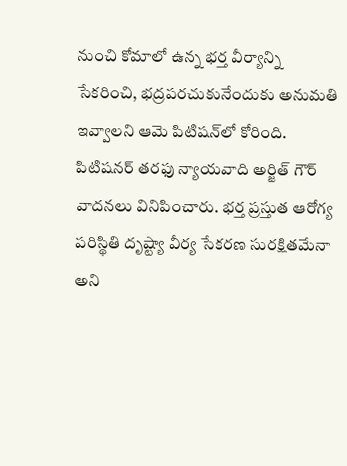నుంచి కోమాలో ఉన్న భర్త వీర్యాన్ని సేకరించి, భద్రపరచుకునేందుకు అనుమతి ఇవ్వాలని ఆమె పిటిషన్‌లో కోరింది. పిటిషనర్ తరఫు న్యాయవాది అర్జిత్ గౌర్ వాదనలు వినిపించారు. భర్త ప్రస్తుత ఆరోగ్య పరిస్థితి దృష్ట్యా వీర్య సేకరణ సురక్షితమేనా అని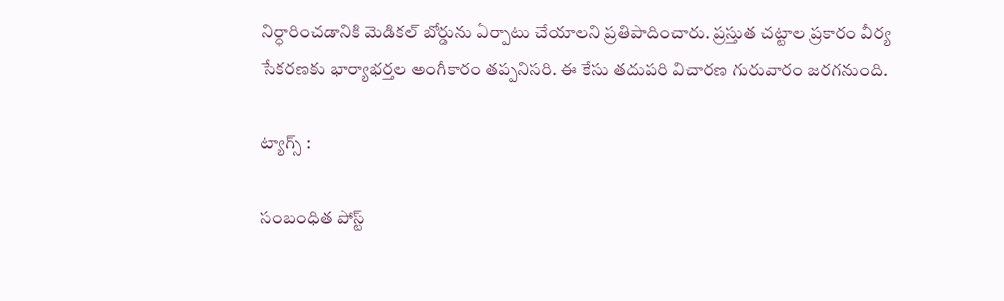నిర్ధారించడానికి మెడికల్ బోర్డును ఏర్పాటు చేయాలని ప్రతిపాదించారు. ప్రస్తుత చట్టాల ప్రకారం వీర్య సేకరణకు భార్యాభర్తల అంగీకారం తప్పనిసరి. ఈ కేసు తదుపరి విచారణ గురువారం జరగనుంది.

ట్యాగ్స్ :

సంబంధిత పోస్ట్